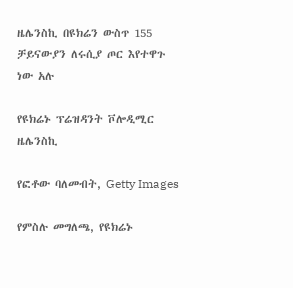ዜሌንስኪ በዩክሬን ውስጥ 155 ቻይናውያን ለሩሲያ ጦር እየተዋጉ ነው አሉ

የዩክሬኑ ፕሬዝዳንት ቮሎዲሚር ዜሌንስኪ

የፎቶው ባለመብት, Getty Images

የምስሉ መግለጫ, የዩክሬኑ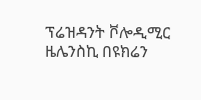ፕሬዝዳንት ቮሎዲሚር ዜሌንስኪ በዩክሬን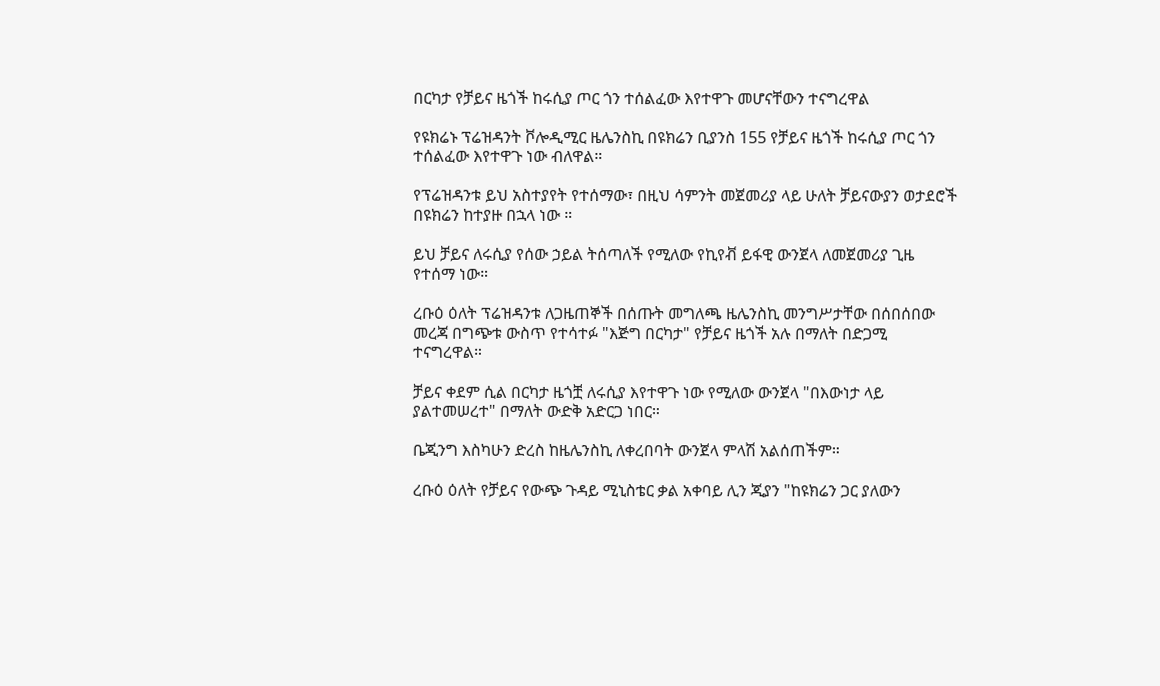በርካታ የቻይና ዜጎች ከሩሲያ ጦር ጎን ተሰልፈው እየተዋጉ መሆናቸውን ተናግረዋል

የዩክሬኑ ፕሬዝዳንት ቮሎዲሚር ዜሌንስኪ በዩክሬን ቢያንስ 155 የቻይና ዜጎች ከሩሲያ ጦር ጎን ተሰልፈው እየተዋጉ ነው ብለዋል።

የፕሬዝዳንቱ ይህ አስተያየት የተሰማው፣ በዚህ ሳምንት መጀመሪያ ላይ ሁለት ቻይናውያን ወታደሮች በዩክሬን ከተያዙ በኋላ ነው ።

ይህ ቻይና ለሩሲያ የሰው ኃይል ትሰጣለች የሚለው የኪየቭ ይፋዊ ውንጀላ ለመጀመሪያ ጊዜ የተሰማ ነው።

ረቡዕ ዕለት ፕሬዝዳንቱ ለጋዜጠኞች በሰጡት መግለጫ ዜሌንስኪ መንግሥታቸው በሰበሰበው መረጃ በግጭቱ ውስጥ የተሳተፉ "እጅግ በርካታ" የቻይና ዜጎች አሉ በማለት በድጋሚ ተናግረዋል።

ቻይና ቀደም ሲል በርካታ ዜጎቿ ለሩሲያ እየተዋጉ ነው የሚለው ውንጀላ "በእውነታ ላይ ያልተመሠረተ" በማለት ውድቅ አድርጋ ነበር።

ቤጂንግ እስካሁን ድረስ ከዜሌንስኪ ለቀረበባት ውንጀላ ምላሽ አልሰጠችም።

ረቡዕ ዕለት የቻይና የውጭ ጉዳይ ሚኒስቴር ቃል አቀባይ ሊን ጂያን "ከዩክሬን ጋር ያለውን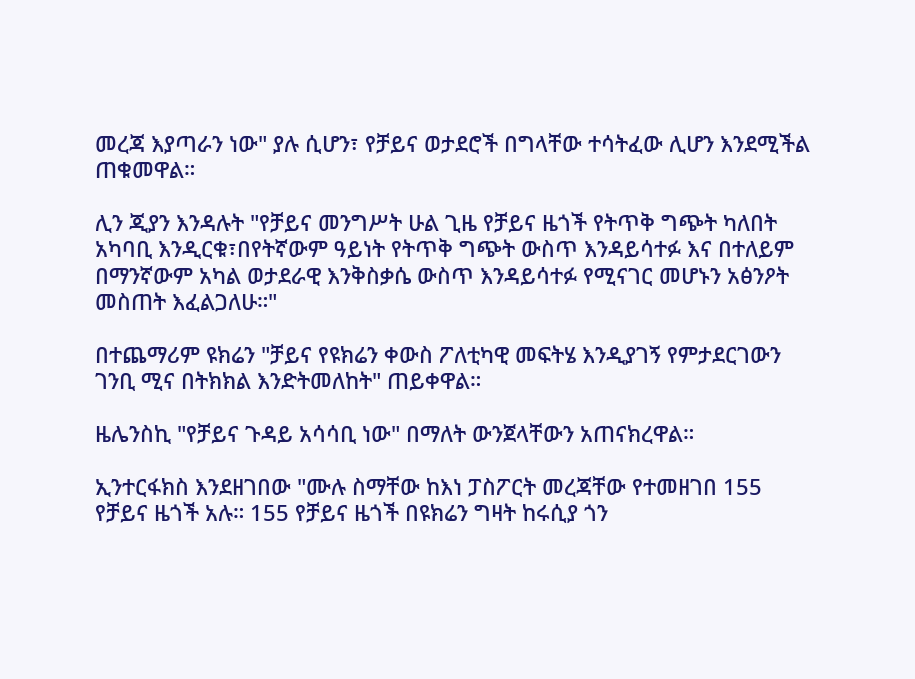መረጃ እያጣራን ነው" ያሉ ሲሆን፣ የቻይና ወታደሮች በግላቸው ተሳትፈው ሊሆን እንደሚችል ጠቁመዋል።

ሊን ጂያን እንዳሉት "የቻይና መንግሥት ሁል ጊዜ የቻይና ዜጎች የትጥቅ ግጭት ካለበት አካባቢ እንዲርቁ፣በየትኛውም ዓይነት የትጥቅ ግጭት ውስጥ እንዳይሳተፉ እና በተለይም በማንኛውም አካል ወታደራዊ እንቅስቃሴ ውስጥ እንዳይሳተፉ የሚናገር መሆኑን አፅንዖት መስጠት እፈልጋለሁ።"

በተጨማሪም ዩክሬን "ቻይና የዩክሬን ቀውስ ፖለቲካዊ መፍትሄ እንዲያገኝ የምታደርገውን ገንቢ ሚና በትክክል እንድትመለከት" ጠይቀዋል።

ዜሌንስኪ "የቻይና ጉዳይ አሳሳቢ ነው" በማለት ውንጀላቸውን አጠናክረዋል።

ኢንተርፋክስ እንደዘገበው "ሙሉ ስማቸው ከእነ ፓስፖርት መረጃቸው የተመዘገበ 155 የቻይና ዜጎች አሉ። 155 የቻይና ዜጎች በዩክሬን ግዛት ከሩሲያ ጎን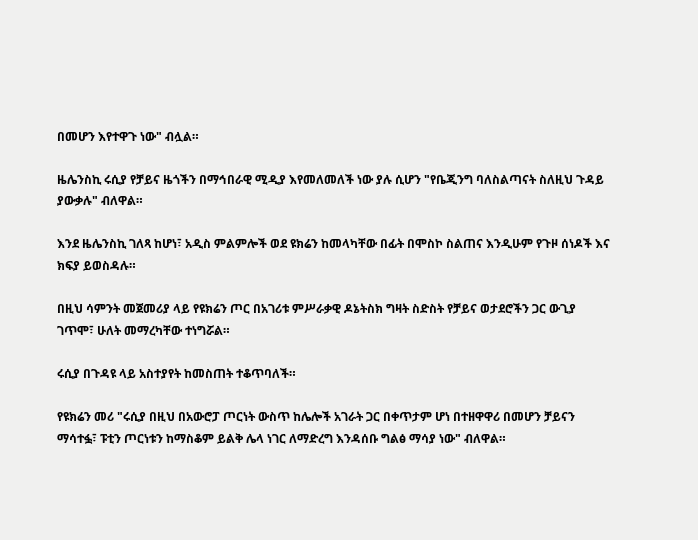በመሆን እየተዋጉ ነው" ብሏል።

ዜሌንስኪ ሩሲያ የቻይና ዜጎችን በማኅበራዊ ሚዲያ እየመለመለች ነው ያሉ ሲሆን "የቤጂንግ ባለስልጣናት ስለዚህ ጉዳይ ያውቃሉ" ብለዋል።

እንደ ዜሌንስኪ ገለጻ ከሆነ፣ አዲስ ምልምሎች ወደ ዩክሬን ከመላካቸው በፊት በሞስኮ ስልጠና እንዲሁም የጉዞ ሰነዶች እና ክፍያ ይወስዳሉ።

በዚህ ሳምንት መጀመሪያ ላይ የዩክሬን ጦር በአገሪቱ ምሥራቃዊ ዶኔትስክ ግዛት ስድስት የቻይና ወታደሮችን ጋር ውጊያ ገጥሞ፣ ሁለት መማረካቸው ተነግሯል።

ሩሲያ በጉዳዩ ላይ አስተያየት ከመስጠት ተቆጥባለች።

የዩክሬን መሪ "ሩሲያ በዚህ በአውሮፓ ጦርነት ውስጥ ከሌሎች አገራት ጋር በቀጥታም ሆነ በተዘዋዋሪ በመሆን ቻይናን ማሳተፏ፣ ፑቲን ጦርነቱን ከማስቆም ይልቅ ሌላ ነገር ለማድረግ እንዳሰቡ ግልፅ ማሳያ ነው" ብለዋል።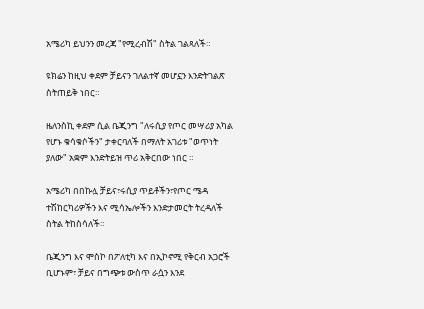አሜሪካ ይህንን መረጃ "የሚረብሽ" ስትል ገልጻለች።

ዩክሬን ከዚህ ቀደም ቻይናን ገለልተኛ መሆኗን እንድትገልጽ ስትጠይቅ ነበር።

ዜለንስኪ ቀደም ሲል ቤጂንግ "ለሩሲያ የጦር መሣሪያ አካል የሆኑ ቁሳቁሶችን" ታቀርባለች በማለት አገሪቱ "ወጥነት ያለው" አቋም እንድትይዝ ጥሪ አቅርበው ነበር ።

አሜሪካ በበኩሏ ቻይና፣ሩሲያ ጥይቶችን፣የጦር ሜዳ ተሽከርካሪዎችን እና ሚሳኤሎችን እንድታመርት ትረዳለች ስትል ትከስሳለች።

ቤጂንግ እና ሞስኮ በፖለቲካ እና በኢኮኖሚ የቅርብ አጋሮች ቢሆኑም፣ ቻይና በግጭቱ ውስጥ ራሷን እንደ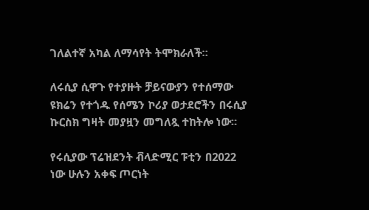ገለልተኛ አካል ለማሳየት ትሞክራለች።

ለሩሲያ ሲዋጉ የተያዙት ቻይናውያን የተሰማው ዩክሬን የተጎዱ የሰሜን ኮሪያ ወታደሮችን በሩሲያ ኩርስክ ግዛት መያዟን መግለጿ ተከትሎ ነው።

የሩሲያው ፕሬዝደንት ቭላድሚር ፑቲን በ2022 ነው ሁሉን አቀፍ ጦርነት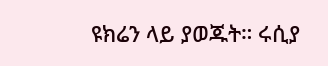ዩክሬን ላይ ያወጁት። ሩሲያ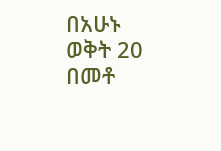በአሁኑ ወቅት 20 በመቶ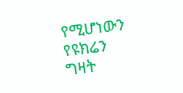የሚሆነውን የዩክሬን ግዛት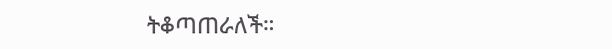ትቆጣጠራለች።